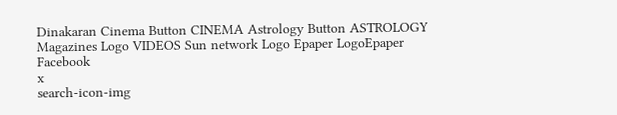Dinakaran Cinema Button CINEMA Astrology Button ASTROLOGY  Magazines Logo VIDEOS Sun network Logo Epaper LogoEpaper Facebook
x
search-icon-img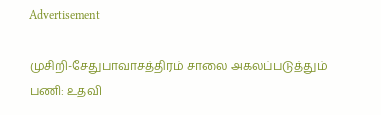Advertisement

முசிறி-சேதுபாவாசத்திரம் சாலை அகலப்படுத்தும் பணி: உதவி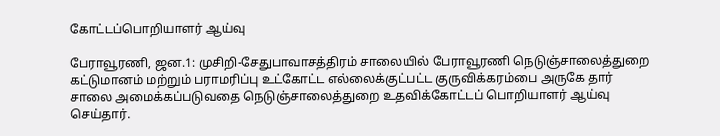கோட்டப்பொறியாளர் ஆய்வு

பேராவூரணி, ஜன.1: முசிறி-சேதுபாவாசத்திரம் சாலையில் பேராவூரணி நெடுஞ்சாலைத்துறை கட்டுமானம் மற்றும் பராமரிப்பு உட்கோட்ட எல்லைக்குட்பட்ட குருவிக்கரம்பை அருகே தார் சாலை அமைக்கப்படுவதை நெடுஞ்சாலைத்துறை உதவிக்கோட்டப் பொறியாளர் ஆய்வு செய்தார்.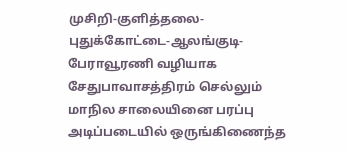முசிறி-குளித்தலை-புதுக்கோட்டை-ஆலங்குடி-பேராவூரணி வழியாக சேதுபாவாசத்திரம் செல்லும் மாநில சாலையினை பரப்பு அடிப்படையில் ஒருங்கிணைந்த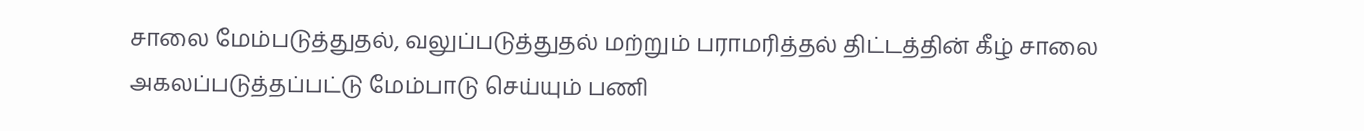சாலை மேம்படுத்துதல், வலுப்படுத்துதல் மற்றும் பராமரித்தல் திட்டத்தின் கீழ் சாலை அகலப்படுத்தப்பட்டு மேம்பாடு செய்யும் பணி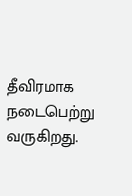தீவிரமாக நடைபெற்று வருகிறது.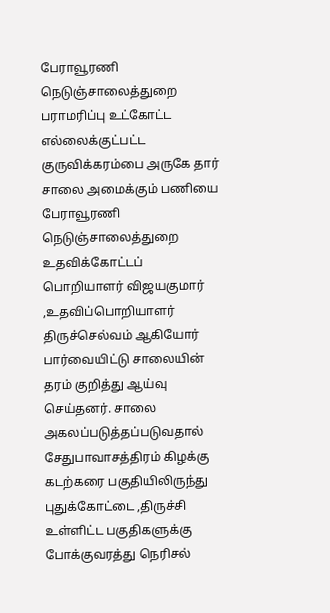பேராவூரணி நெடுஞ்சாலைத்துறை பராமரிப்பு உட்கோட்ட எல்லைக்குட்பட்ட குருவிக்கரம்பை அருகே தார் சாலை அமைக்கும் பணியை பேராவூரணி நெடுஞ்சாலைத்துறை உதவிக்கோட்டப் பொறியாளர் விஜயகுமார் ,உதவிப்பொறியாளர் திருச்செல்வம் ஆகியோர் பார்வையிட்டு சாலையின் தரம் குறித்து ஆய்வு செய்தனர். சாலை அகலப்படுத்தப்படுவதால் சேதுபாவாசத்திரம் கிழக்கு கடற்கரை பகுதியிலிருந்து புதுக்கோட்டை ,திருச்சி உள்ளிட்ட பகுதிகளுக்கு போக்குவரத்து நெரிசல்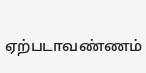ஏற்படாவண்ணம்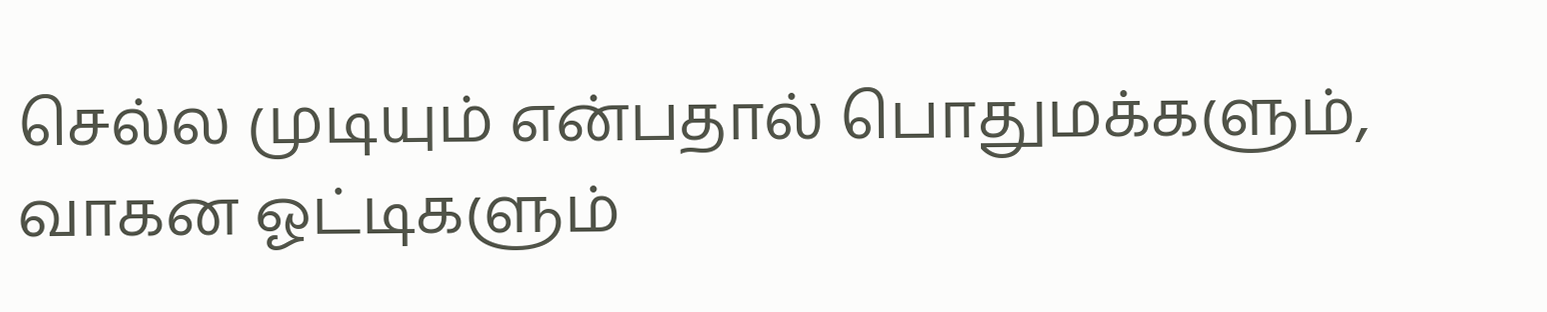செல்ல முடியும் என்பதால் பொதுமக்களும், வாகன ஓட்டிகளும்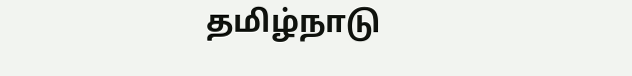தமிழ்நாடு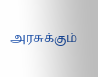அரசுக்கும்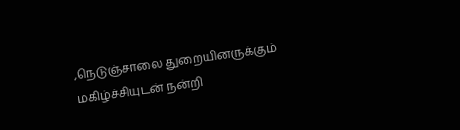,நெடுஞ்சாலை துறையினருக்கும் மகிழ்ச்சியுடன் நன்றி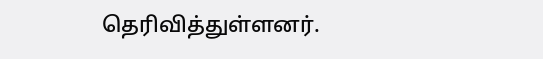தெரிவித்துள்ளனர்.